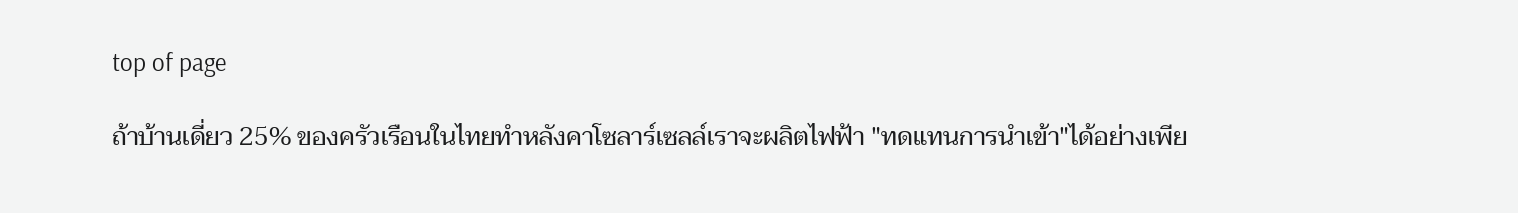top of page

ถ้าบ้านเดี่ยว 25% ของครัวเรือนในไทยทำหลังคาโซลาร์เซลล์เราจะผลิตไฟฟ้า "ทดแทนการนำเข้า"ได้อย่างเพีย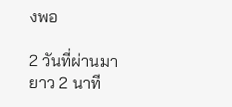งพอ

2 วันที่ผ่านมา
ยาว 2 นาที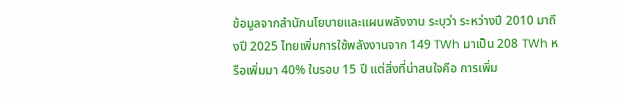ข้อมูลจากสำนักนโยบายและแผนพลังงาน ระบุว่า ระหว่างปี 2010 มาถึงปี 2025 ไทยเพิ่มการใช้พลังงานจาก 149 TWh มาเป็น 208 TWh หรือเพิ่มมา 40% ในรอบ 15 ปี แต่สิ่งที่น่าสนใจคือ การเพิ่ม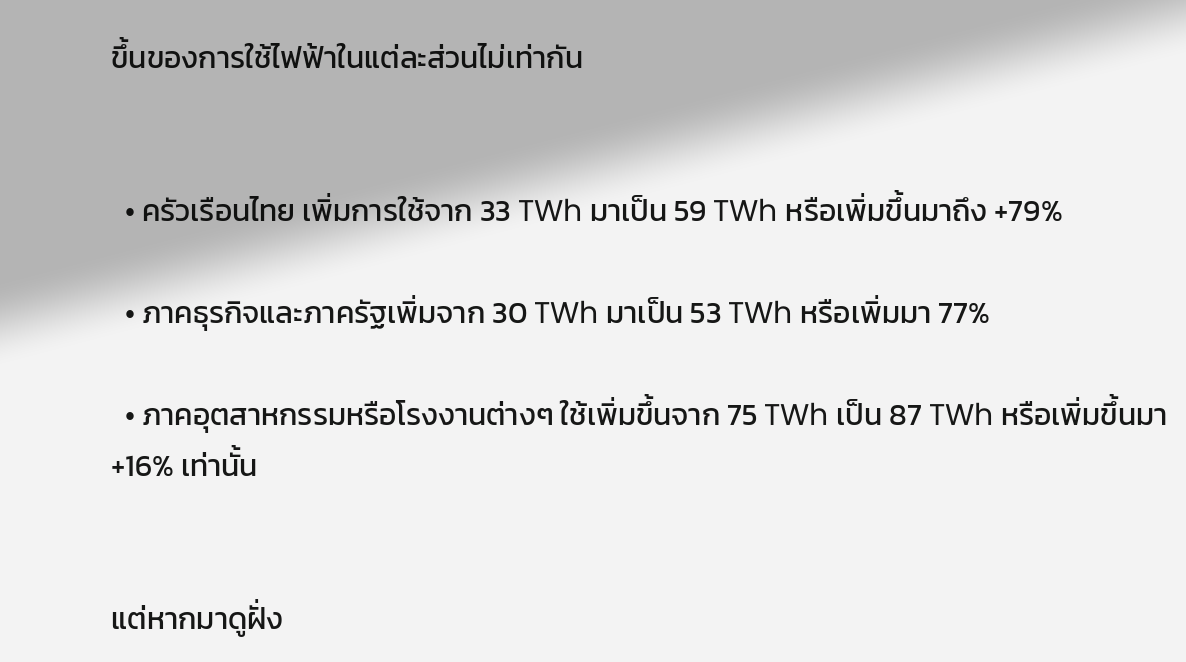ขึ้นของการใช้ไฟฟ้าในแต่ละส่วนไม่เท่ากัน


  • ครัวเรือนไทย เพิ่มการใช้จาก 33 TWh มาเป็น 59 TWh หรือเพิ่มขึ้นมาถึง +79%

  • ภาคธุรกิจและภาครัฐเพิ่มจาก 30 TWh มาเป็น 53 TWh หรือเพิ่มมา 77%

  • ภาคอุตสาหกรรมหรือโรงงานต่างๆ ใช้เพิ่มขึ้นจาก 75 TWh เป็น 87 TWh หรือเพิ่มขึ้นมา +16% เท่านั้น


แต่หากมาดูฝั่ง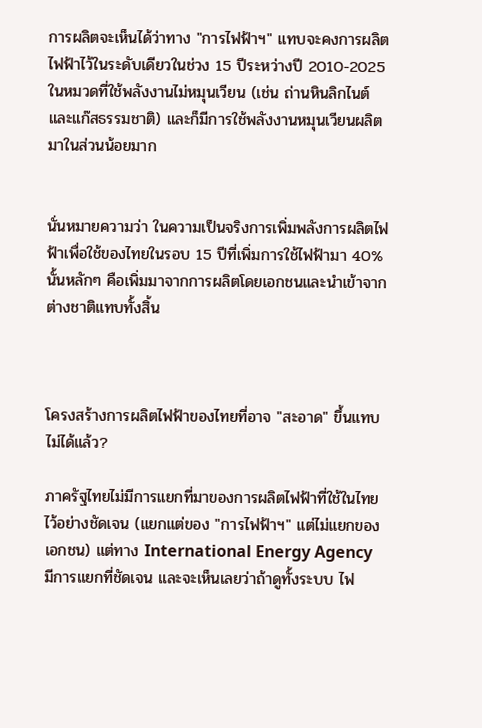การผลิตจะเห็นได้ว่าทาง "การไฟฟ้าฯ" แทบจะคงการผลิตไฟฟ้าไว้ในระดับเดียวในช่วง 15 ปีระหว่างปี 2010-2025 ในหมวดที่ใช้พลังงานไม่หมุนเวียน (เช่น ถ่านหินลิกไนต์ และแก๊สธรรมชาติ) และก็มีการใช้พลังงานหมุนเวียนผลิตมาในส่วนน้อยมาก


นั่นหมายความว่า ในความเป็นจริงการเพิ่มพลังการผลิตไฟฟ้าเพื่อใช้ของไทยในรอบ 15 ปีที่เพิ่มการใช้ไฟฟ้ามา 40% นั้นหลักๆ คือเพิ่มมาจากการผลิตโดยเอกชนและนำเข้าจากต่างชาติแทบทั้งสิ้น



โครงสร้างการผลิตไฟฟ้าของไทยที่อาจ "สะอาด" ขึ้นแทบไม่ได้แล้ว?

ภาครัฐไทยไม่มีการแยกที่มาของการผลิตไฟฟ้าที่ใช้ในไทยไว้อย่างชัดเจน (แยกแต่ของ "การไฟฟ้าฯ" แต่ไม่แยกของเอกชน) แต่ทาง International Energy Agency มีการแยกที่ชัดเจน และจะเห็นเลยว่าถ้าดูทั้งระบบ ไฟ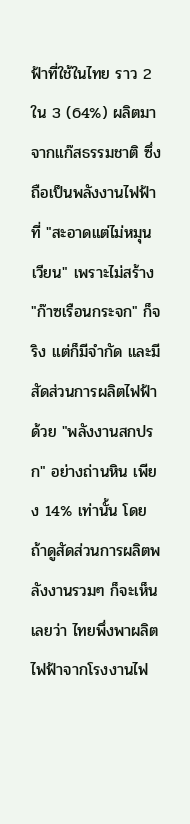ฟ้าที่ใช้ในไทย ราว 2 ใน 3 (64%) ผลิตมาจากแก๊สธรรมชาติ ซึ่งถือเป็นพลังงานไฟฟ้าที่ "สะอาดแต่ไม่หมุนเวียน" เพราะไม่สร้าง "ก๊าซเรือนกระจก" ก็จริง แต่ก็มีจำกัด และมีสัดส่วนการผลิตไฟฟ้าด้วย "พลังงานสกปรก" อย่างถ่านหิน เพียง 14% เท่านั้น โดยถ้าดูสัดส่วนการผลิตพลังงานรวมๆ ก็จะเห็นเลยว่า ไทยพึ่งพาผลิตไฟฟ้าจากโรงงานไฟ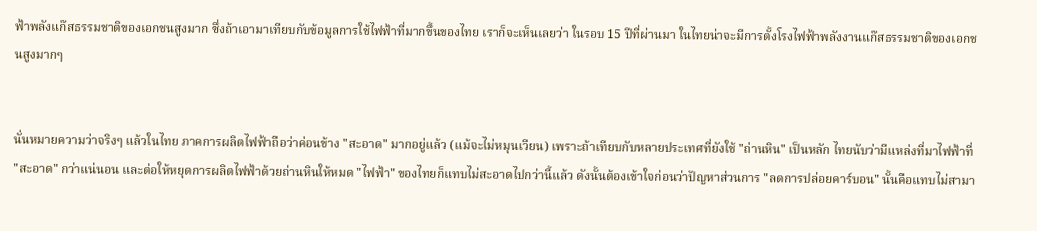ฟ้าพลังแก๊สธรรมชาติของเอกชนสูงมาก ซึ่งถ้าเอามาเทียบกับข้อมูลการใช้ไฟฟ้าที่มากขึ้นของไทย เราก็จะเห็นเลยว่า ในรอบ 15 ปีที่ผ่านมา ในไทยน่าจะมีการตั้งโรงไฟฟ้าพลังงานแก๊สธรรมชาติของเอกชนสูงมากๆ


นั่นหมายความว่าจริงๆ แล้วในไทย ภาคการผลิตไฟฟ้าถือว่าค่อนข้าง "สะอาด" มากอยู่แล้ว (แม้จะไม่หมุนเวียน) เพราะถ้าเทียบกับหลายประเทศที่ยังใช้ "ถ่านหิน" เป็นหลัก ไทยนับว่ามีแหล่งที่มาไฟฟ้าที่ "สะอาด" กว่าแน่นอน และต่อให้หยุดการผลิตไฟฟ้าด้วยถ่านหินให้หมด "ไฟฟ้า" ของไทยก็แทบไม่สะอาดไปกว่านี้แล้ว ดังนั้นต้องเข้าใจก่อนว่าปัญหาส่วนการ "ลดการปล่อยคาร์บอน" นั้นคือแทบไม่สามา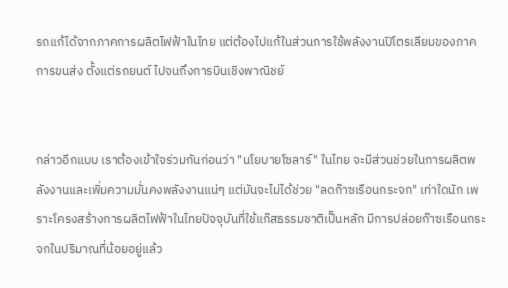รถแก้ได้จากภาคการผลิตไฟฟ้าในไทย แต่ต้องไปแก้ในส่วนการใช้พลังงานปิโตรเลียมของภาคการขนส่ง ตั้งแต่รถยนต์ ไปจนถึงการบินเชิงพาณิชย์


กล่าวอีกแบบ เราต้องเข้าใจร่วมกันก่อนว่า "นโยบายโซลาร์" ในไทย จะมีส่วนช่วยในการผลิตพลังงานและเพิ่มความมั่นคงพลังงานแน่ๆ แต่มันจะไม่ได้ช่วย "ลดก๊าซเรือนกระจก" เท่าใดนัก เพราะโครงสร้างการผลิตไฟฟ้าในไทยปัจจุบันที่ใช้แก๊สธรรมชาติเป็นหลัก มีการปล่อยก๊าซเรือนกระจกในปริมาณที่น้อยอยู่แล้ว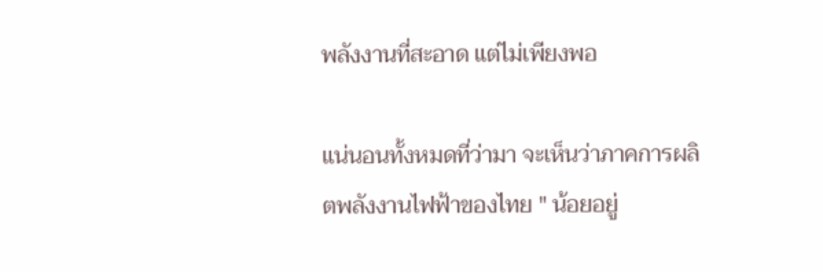พลังงานที่สะอาด แต่ไม่เพียงพอ

แน่นอนทั้งหมดที่ว่ามา จะเห็นว่าภาคการผลิตพลังงานไฟฟ้าของไทย " น้อยอยู่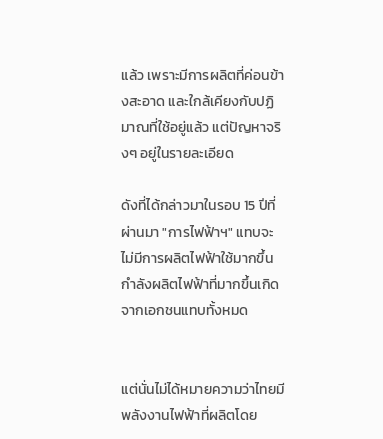แล้ว เพราะมีการผลิตที่ค่อนข้างสะอาด และใกล้เคียงกับปฏิมาณที่ใช้อยู่แล้ว แต่ปัญหาจริงๆ อยู่ในรายละเอียด

ดังที่ได้กล่าวมาในรอบ 15 ปีที่ผ่านมา "การไฟฟ้าฯ" แทบจะไม่มีการผลิตไฟฟ้าใช้มากขึ้น กำลังผลิตไฟฟ้าที่มากขึ้นเกิดจากเอกชนแทบทั้งหมด


แต่นั่นไม่ได้หมายความว่าไทยมีพลังงานไฟฟ้าที่ผลิตโดย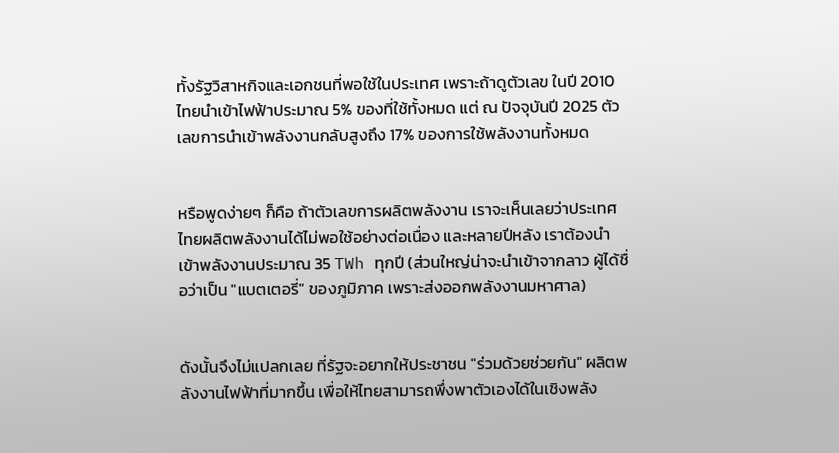ทั้งรัฐวิสาหกิจและเอกชนที่พอใช้ในประเทศ เพราะถ้าดูตัวเลข ในปี 2010 ไทยนำเข้าไฟฟ้าประมาณ 5% ของที่ใช้ทั้งหมด แต่ ณ ปัจจุบันปี 2025 ตัวเลขการนำเข้าพลังงานกลับสูงถึง 17% ของการใช้พลังงานทั้งหมด


หรือพูดง่ายๆ ก็คือ ถ้าตัวเลขการผลิตพลังงาน เราจะเห็นเลยว่าประเทศไทยผลิตพลังงานได้ไม่พอใช้อย่างต่อเนื่อง และหลายปีหลัง เราต้องนำเข้าพลังงานประมาณ 35 TWh ทุกปี (ส่วนใหญ่น่าจะนำเข้าจากลาว ผู้ได้ชื่อว่าเป็น "แบตเตอรี่" ของภูมิภาค เพราะส่งออกพลังงานมหาศาล)


ดังนั้นจึงไม่แปลกเลย ที่รัฐจะอยากให้ประชาชน "ร่วมด้วยช่วยกัน" ผลิตพลังงานไฟฟ้าที่มากขึ้น เพื่อให้ไทยสามารถพึ่งพาตัวเองได้ในเชิงพลัง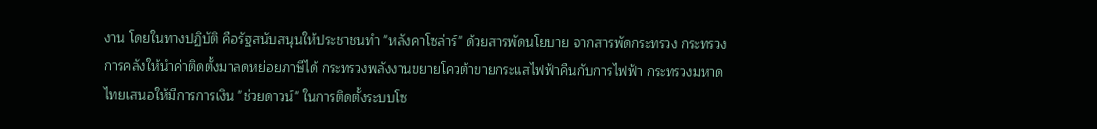งาน โดยในทางปฏิบัติ คือรัฐสนับสนุนให้ประชาชนทำ "หลังคาโซล่าร์" ด้วยสารพัดนโยบาย จากสารพัดกระทรวง กระทรวงการคลังให้นำค่าติดตั้งมาลดหย่อยภาษีได้ กระทรวงพลังงานขยายโควต้าขายกระแสไฟฟ้าคืนกับการไฟฟ้า กระทรวงมหาดไทยเสนอให้มีการการเงิน "ช่วยดาวน์" ในการติดตั้งระบบโซ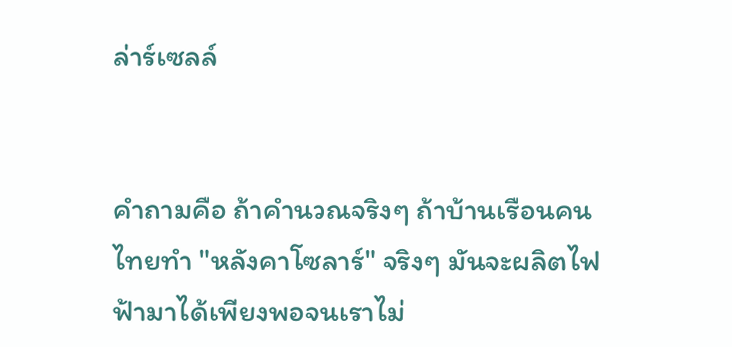ล่าร์เซลล์


คำถามคือ ถ้าคำนวณจริงๆ ถ้าบ้านเรือนคนไทยทำ "หลังคาโซลาร์" จริงๆ มันจะผลิตไฟฟ้ามาได้เพียงพอจนเราไม่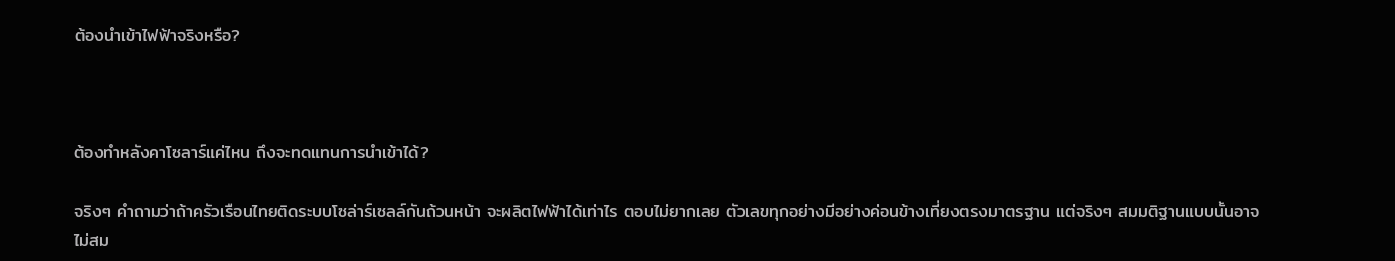ต้องนำเข้าไฟฟ้าจริงหรือ?



ต้องทำหลังคาโซลาร์แค่ไหน ถึงจะทดแทนการนำเข้าได้?

จริงๆ คำถามว่าถ้าครัวเรือนไทยติดระบบโซล่าร์เซลล์กันถ้วนหน้า จะผลิตไฟฟ้าได้เท่าไร ตอบไม่ยากเลย ตัวเลขทุกอย่างมีอย่างค่อนข้างเที่ยงตรงมาตรฐาน แต่จริงๆ สมมติฐานแบบนั้นอาจไม่สม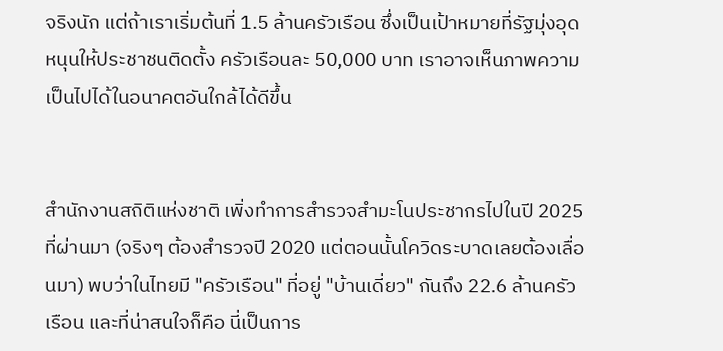จริงนัก แต่ถ้าเราเริ่มต้นที่ 1.5 ล้านครัวเรือน ซึ่งเป็นเป้าหมายที่รัฐมุ่งอุดหนุนให้ประชาชนติดตั้ง ครัวเรือนละ 50,000 บาท เราอาจเห็นภาพความเป็นไปได้ในอนาคตอันใกล้ได้ดีขึ้น


สำนักงานสถิติแห่งชาติ เพิ่งทำการสำรวจสำมะโนประชากรไปในปี 2025 ที่ผ่านมา (จริงๆ ต้องสำรวจปี 2020 แต่ตอนนั้นโควิดระบาดเลยต้องเลื่อนมา) พบว่าในไทยมี "ครัวเรือน" ที่อยู่ "บ้านเดี่ยว" กันถึง 22.6 ล้านครัวเรือน และที่น่าสนใจก็คือ นี่เป็นการ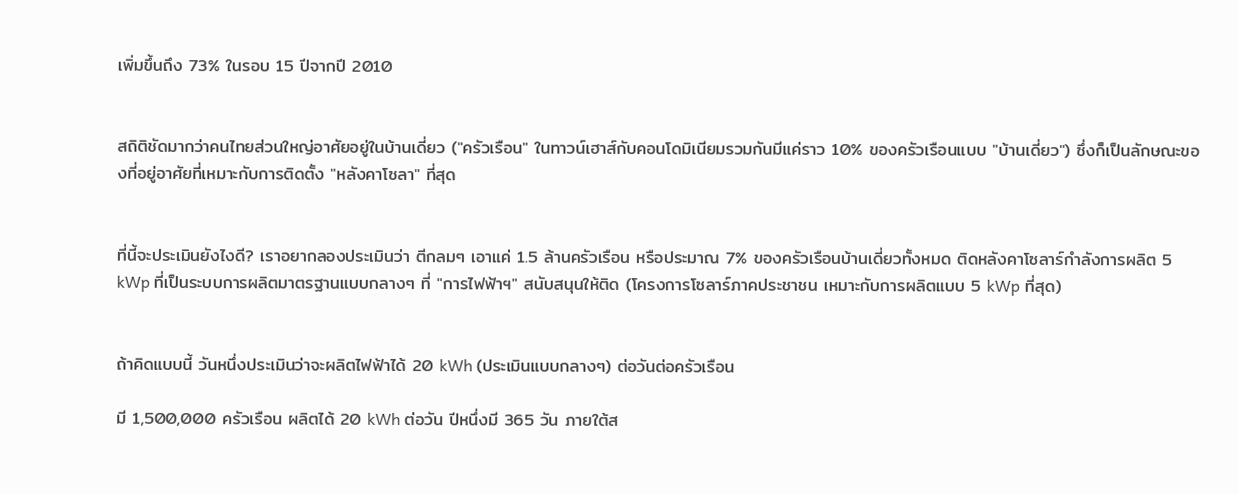เพิ่มขึ้นถึง 73% ในรอบ 15 ปีจากปี 2010


สถิติชัดมากว่าคนไทยส่วนใหญ่อาศัยอยู่ในบ้านเดี่ยว ("ครัวเรือน" ในทาวน์เฮาส์กับคอนโดมิเนียมรวมกันมีแค่ราว 10% ของครัวเรือนแบบ "บ้านเดี่ยว") ซึ่งก็เป็นลักษณะของที่อยู่อาศัยที่เหมาะกับการติดตั้ง "หลังคาโซลา" ที่สุด


ที่นี้จะประเมินยังไงดี? เราอยากลองประเมินว่า ตีกลมๆ เอาแค่ 1.5 ล้านครัวเรือน หรือประมาณ 7% ของครัวเรือนบ้านเดี่ยวทั้งหมด ติดหลังคาโซลาร์กำลังการผลิต 5 kWp ที่เป็นระบบการผลิตมาตรฐานแบบกลางๆ ที่ "การไฟฟ้าฯ" สนับสนุนให้ติด (โครงการโซลาร์ภาคประชาชน เหมาะกับการผลิตแบบ 5 kWp ที่สุด)


ถ้าคิดแบบนี้ วันหนึ่งประเมินว่าจะผลิตไฟฟ้าได้ 20 kWh (ประเมินแบบกลางๆ) ต่อวันต่อครัวเรือน

มี 1,500,000 ครัวเรือน ผลิตได้ 20 kWh ต่อวัน ปีหนึ่งมี 365 วัน ภายใต้ส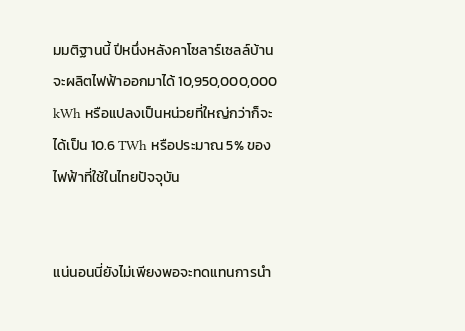มมติฐานนี้ ปีหนึ่งหลังคาโซลาร์เซลล์บ้านจะผลิตไฟฟ้าออกมาได้ 10,950,000,000 kWh หรือแปลงเป็นหน่วยที่ใหญ่กว่าก็จะได้เป็น 10.6 TWh หรือประมาณ 5% ของไฟฟ้าที่ใช้ในไทยปัจจุบัน


แน่นอนนี่ยังไม่เพียงพอจะทดแทนการนำ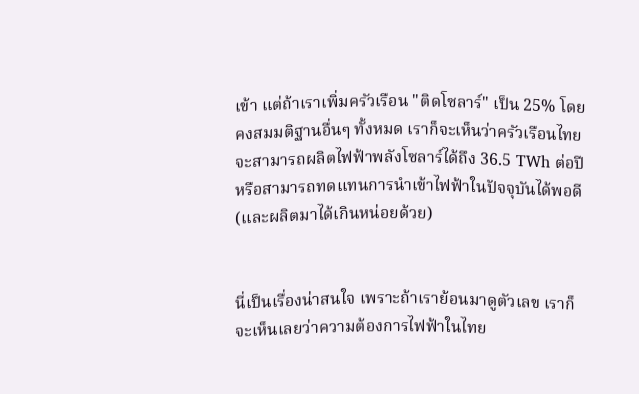เข้า แต่ถ้าเราเพิ่มครัวเรือน "ติดโซลาร์" เป็น 25% โดยคงสมมติฐานอื่นๆ ทั้งหมด เราก็จะเห็นว่าครัวเรือนไทยจะสามารถผลิตไฟฟ้าพลังโซลาร์ได้ถึง 36.5 TWh ต่อปีหรือสามารถทดแทนการนำเข้าไฟฟ้าในปัจจุบันได้พอดี (และผลิตมาได้เกินหน่อยด้วย)


นี่เป็นเรื่องน่าสนใจ เพราะถ้าเราย้อนมาดูตัวเลข เราก็จะเห็นเลยว่าความต้องการไฟฟ้าในไทย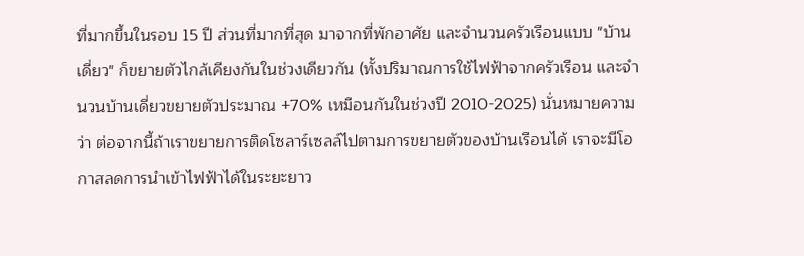ที่มากขึ้นในรอบ 15 ปี ส่วนที่มากที่สุด มาจากที่พักอาศัย และจำนวนครัวเรือนแบบ "บ้านเดี่ยว" ก็ขยายตัวไกล้เคียงกันในช่วงเดียวกัน (ทั้งปริมาณการใช้ไฟฟ้าจากครัวเรือน และจำนวนบ้านเดี่ยวขยายตัวประมาณ +70% เหมือนกันในช่วงปี 2010-2025) นั่นหมายความว่า ต่อจากนี้ถ้าเราขยายการติดโซลาร์เซลล์ไปตามการขยายตัวของบ้านเรือนได้ เราจะมีโอกาสลดการนำเข้าไฟฟ้าได้ในระยะยาว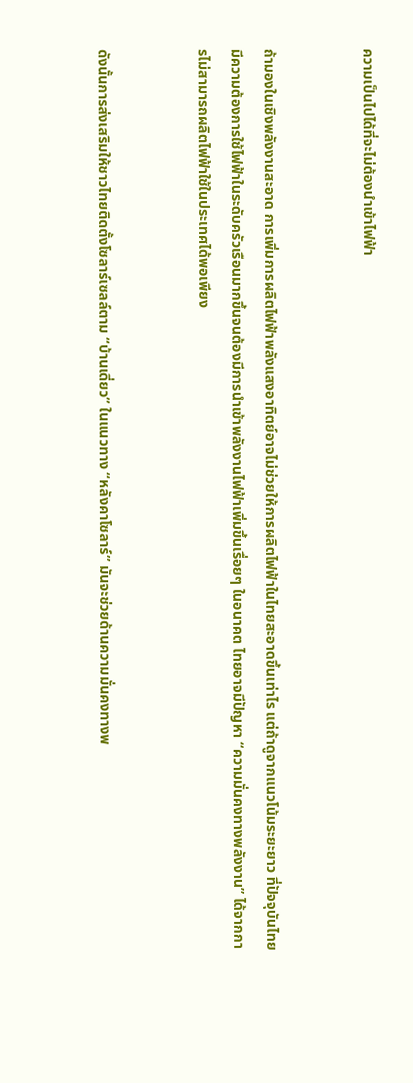ความเป็นไปได้ที่จะไม่ต้องนำเข้าไฟฟ้า


ถ้ามองในเชิงพลังงานสะอาด การเพิ่มการผลิตไฟฟ้าพลังแสงอาทิตย์อาจไม่ช่วยให้การผลิตไฟฟ้าในไทยสะอาดขึ้นเท่าไร แต่ถ้าดูจากแนวโน้มระยะยาว ที่ปัจจุบันไทยมีความต้องการใช้ไฟฟ้าในระดับครัวเรือนมากขึ้นจนต้องมีการนำเข้าพลังงานไฟฟ้าเพิ่มขึ้นเรื่อยๆ ในอนาคต ไทยอาจมีปัญหา “ความมั่นคงทางพลังงาน” ได้จากการไม่สามารถผลิตไฟฟ้าใช้ในประเทศได้พอเพียง


ดังนั้นการส่งเสริมให้ชาวไทยติดตั้งโซลาร์เซลล์ตาม “บ้านเดี่ยว” ในแนวทาง “หลังคาโซลาร์” มันจะช่วยด้านความมั่นคงทางพ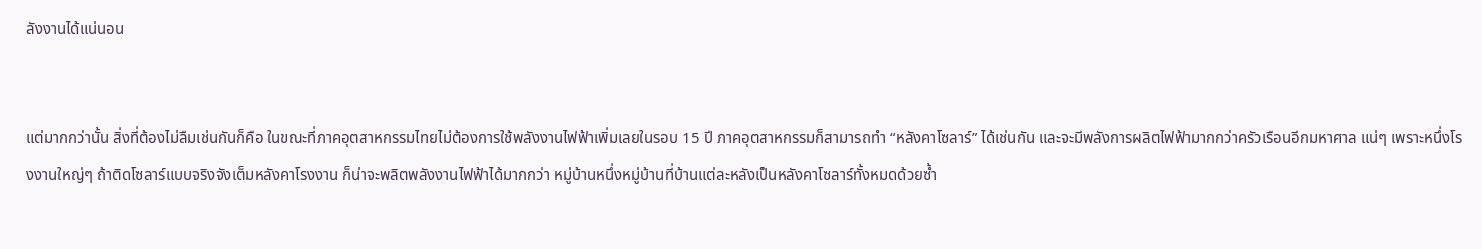ลังงานได้แน่นอน


แต่มากกว่านั้น สิ่งที่ต้องไม่ลืมเช่นกันก็คือ ในขณะที่ภาคอุตสาหกรรมไทยไม่ต้องการใช้พลังงานไฟฟ้าเพิ่มเลยในรอบ 15 ปี ภาคอุตสาหกรรมก็สามารถทำ “หลังคาโซลาร์” ได้เช่นกัน และจะมีพลังการผลิตไฟฟ้ามากกว่าครัวเรือนอีกมหาศาล แน่ๆ เพราะหนึ่งโรงงานใหญ่ๆ ถ้าติดโซลาร์แบบจริงจังเต็มหลังคาโรงงาน ก็น่าจะพลิตพลังงานไฟฟ้าได้มากกว่า หมู่บ้านหนึ่งหมู่บ้านที่บ้านแต่ละหลังเป็นหลังคาโซลาร์ทั้งหมดด้วยซ้ำ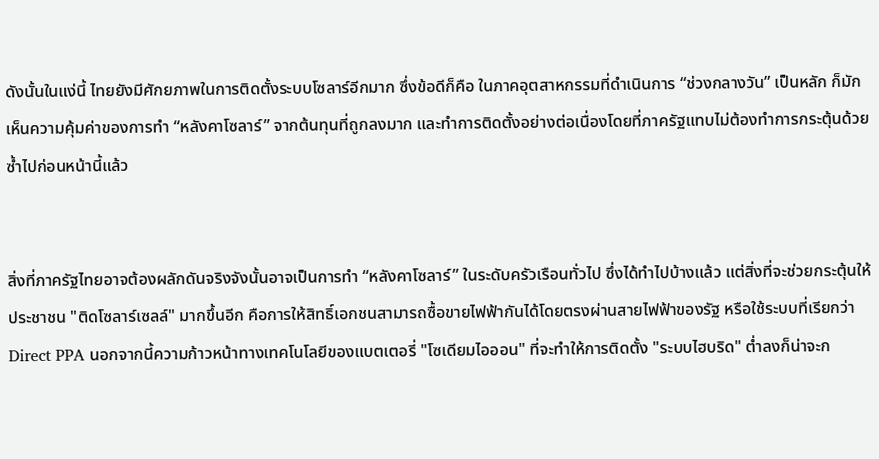ดังนั้นในแง่นี้ ไทยยังมีศักยภาพในการติดตั้งระบบโซลาร์อีกมาก ซึ่งข้อดีก็คือ ในภาคอุตสาหกรรมที่ดำเนินการ “ช่วงกลางวัน” เป็นหลัก ก็มักเห็นความคุ้มค่าของการทำ “หลังคาโซลาร์” จากต้นทุนที่ถูกลงมาก และทำการติดตั้งอย่างต่อเนื่องโดยที่ภาครัฐแทบไม่ต้องทำการกระตุ้นด้วยซ้ำไปก่อนหน้านี้แล้ว


สิ่งที่ภาครัฐไทยอาจต้องผลักดันจริงจังนั้นอาจเป็นการทำ “หลังคาโซลาร์” ในระดับครัวเรือนทั่วไป ซึ่งได้ทำไปบ้างแล้ว แต่สิ่งที่จะช่วยกระตุ้นให้ประชาชน "ติดโซลาร์เซลล์" มากขึ้นอีก คือการให้สิทธิ์เอกชนสามารถซื้อขายไฟฟ้ากันได้โดยตรงผ่านสายไฟฟ้าของรัฐ หรือใช้ระบบที่เรียกว่า Direct PPA นอกจากนี้ความก้าวหน้าทางเทคโนโลยีของแบตเตอรี่ "โซเดียมไอออน" ที่จะทำให้การติดตั้ง "ระบบไฮบริด" ต่ำลงก็น่าจะก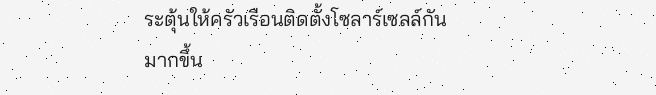ระตุ้นให้ครัวเรือนติดตั้งโซลาร์เซลล์กันมากขึ้น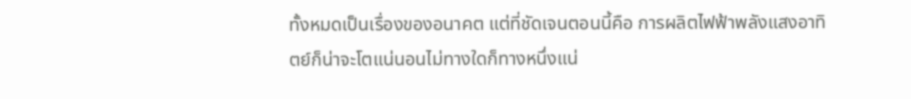ทั้งหมดเป็นเรื่องของอนาคต แต่ที่ชัดเจนตอนนี้คือ การผลิตไฟฟ้าพลังแสงอาทิตย์ก็น่าจะโตแน่นอนไม่ทางใดก็ทางหนึ่งแน่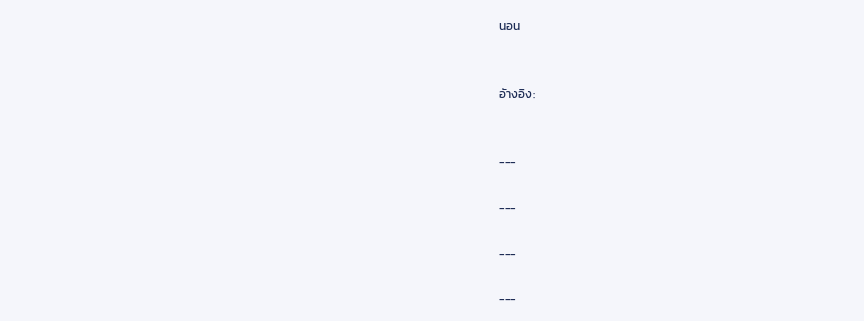นอน


อัางอิง:


---

---

---

---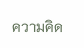ความคิด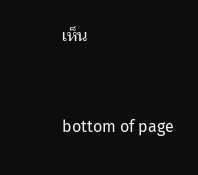เห็น


bottom of page